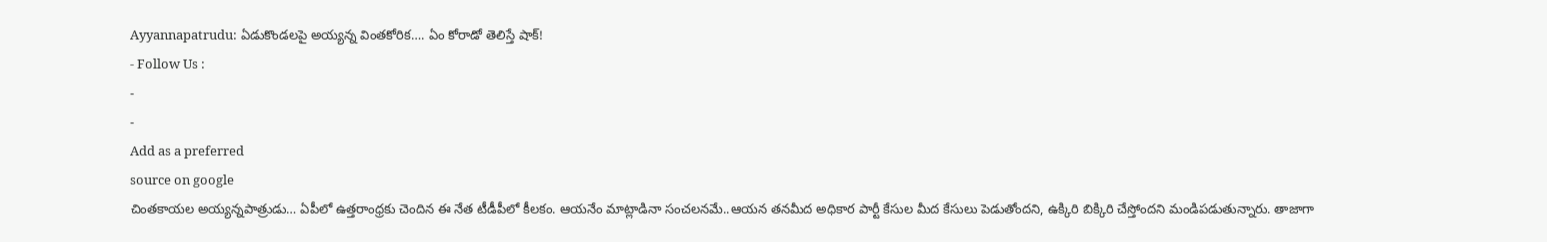Ayyannapatrudu: ఏడుకొండలపై అయ్యన్న వింతకోరిక…. ఏం కోరాడో తెలిస్తే షాక్!
- Follow Us :
-
-
Add as a preferred
source on google
చింతకాయల అయ్యన్నపాత్రుడు… ఏపీలో ఉత్తరాంధ్రకు చెందిన ఈ నేత టీడీపీలో కీలకం. ఆయనేం మాట్లాడినా సంచలనమే..ఆయన తనమీద అధికార పార్టీ కేసుల మీద కేసులు పెడుతోందని, ఉక్కిరి బిక్కిరి చేస్తోందని మండిపడుతున్నారు. తాజాగా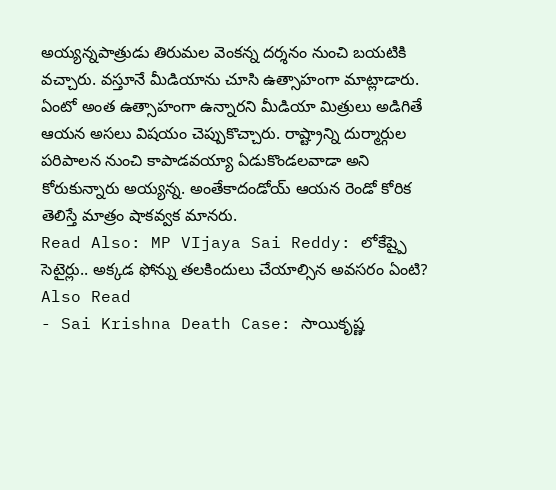అయ్యన్నపాత్రుడు తిరుమల వెంకన్న దర్శనం నుంచి బయటికి వచ్చారు. వస్తూనే మీడియాను చూసి ఉత్సాహంగా మాట్లాడారు. ఏంటో అంత ఉత్సాహంగా ఉన్నారని మీడియా మిత్రులు అడిగితే ఆయన అసలు విషయం చెప్పుకొచ్చారు. రాష్ట్రాన్ని దుర్మార్గుల పరిపాలన నుంచి కాపాడవయ్యా ఏడుకొండలవాడా అని కోరుకున్నారు అయ్యన్న. అంతేకాదండోయ్ ఆయన రెండో కోరిక తెలిస్తే మాత్రం షాకవ్వక మానరు.
Read Also: MP VIjaya Sai Reddy: లోకేష్పై సెటైర్లు.. అక్కడ ఫోన్ను తలకిందులు చేయాల్సిన అవసరం ఏంటి?
Also Read
- Sai Krishna Death Case: సాయికృష్ణ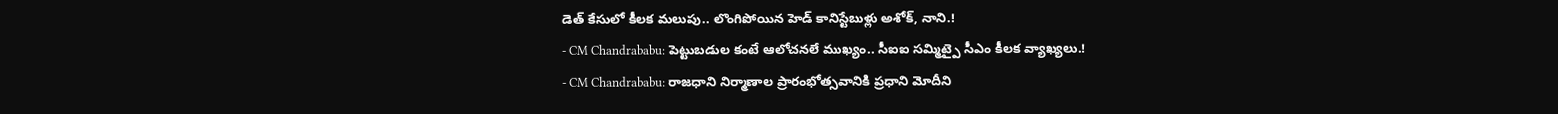డెత్ కేసులో కీలక మలుపు.. లొంగిపోయిన హెడ్ కానిస్టేబుళ్లు అశోక్, నాని.!
- CM Chandrababu: పెట్టుబడుల కంటే ఆలోచనలే ముఖ్యం.. సీఐఐ సమ్మిట్పై సీఎం కీలక వ్యాఖ్యలు.!
- CM Chandrababu: రాజధాని నిర్మాణాల ప్రారంభోత్సవానికి ప్రధాని మోదీని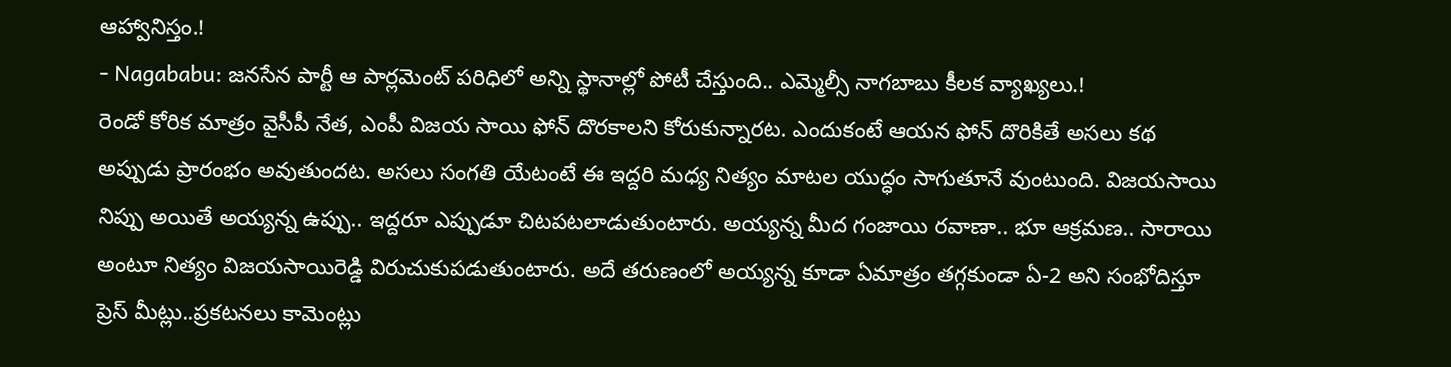ఆహ్వానిస్తం.!
- Nagababu: జనసేన పార్టీ ఆ పార్లమెంట్ పరిధిలో అన్ని స్థానాల్లో పోటీ చేస్తుంది.. ఎమ్మెల్సీ నాగబాబు కీలక వ్యాఖ్యలు.!
రెండో కోరిక మాత్రం వైసీపీ నేత, ఎంపీ విజయ సాయి ఫోన్ దొరకాలని కోరుకున్నారట. ఎందుకంటే ఆయన ఫోన్ దొరికితే అసలు కథ అప్పుడు ప్రారంభం అవుతుందట. అసలు సంగతి యేటంటే ఈ ఇద్దరి మధ్య నిత్యం మాటల యుద్ధం సాగుతూనే వుంటుంది. విజయసాయి నిప్పు అయితే అయ్యన్న ఉప్పు.. ఇద్దరూ ఎప్పుడూ చిటపటలాడుతుంటారు. అయ్యన్న మీద గంజాయి రవాణా.. భూ ఆక్రమణ.. సారాయి అంటూ నిత్యం విజయసాయిరెడ్డి విరుచుకుపడుతుంటారు. అదే తరుణంలో అయ్యన్న కూడా ఏమాత్రం తగ్గకుండా ఏ-2 అని సంభోదిస్తూ ప్రెస్ మీట్లు..ప్రకటనలు కామెంట్లు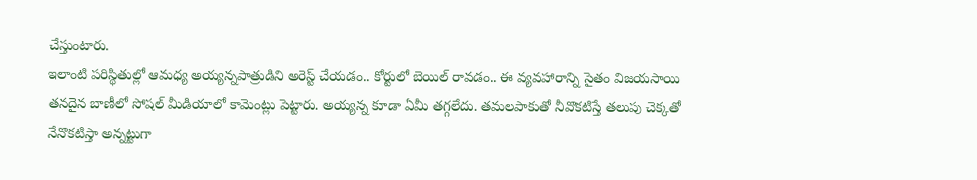చేస్తుంటారు.
ఇలాంటి పరిస్థితుల్లో ఆమధ్య అయ్యన్నపాత్రుడిని అరెస్ట్ చేయడం.. కోర్టులో బెయిల్ రావడం.. ఈ వ్యవహారాన్ని సైతం విజయసాయి తనదైన బాణీలో సోషల్ మీడియాలో కామెంట్లు పెట్టారు. అయ్యన్న కూడా ఏమీ తగ్గలేదు. తమలపాకుతో నీవొకటిస్తే తలుపు చెక్కతో నేనొకటిస్తా అన్నట్టుగా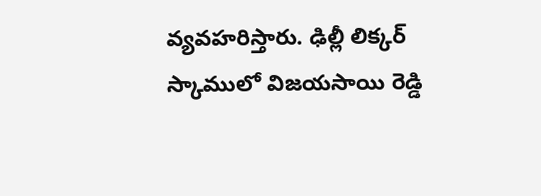వ్యవహరిస్తారు. ఢిల్లీ లిక్కర్ స్కాములో విజయసాయి రెడ్డి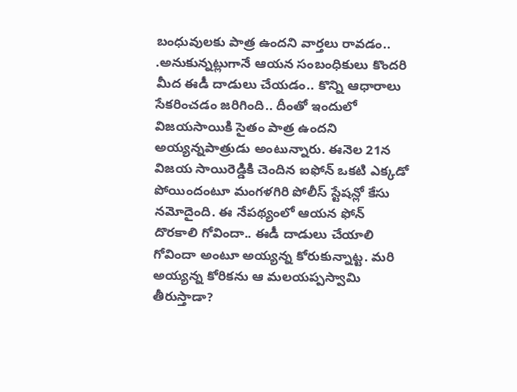బంధువులకు పాత్ర ఉందని వార్తలు రావడం.. .అనుకున్నట్లుగానే ఆయన సంబంధికులు కొందరి మీద ఈడీ దాడులు చేయడం.. కొన్ని ఆధారాలు సేకరించడం జరిగింది.. దీంతో ఇందులో విజయసాయికి సైతం పాత్ర ఉందని అయ్యన్నపాత్రుడు అంటున్నారు. ఈనెల 21న విజయ సాయిరెడ్డికి చెందిన ఐఫోన్ ఒకటి ఎక్కడో పోయిందంటూ మంగళగిరి పోలీస్ స్టేషన్లో కేసు నమోదైంది. ఈ నేపథ్యంలో ఆయన ఫోన్ దొరకాలి గోవిందా.. ఈడీ దాడులు చేయాలి గోవిందా అంటూ అయ్యన్న కోరుకున్నాట్ట. మరి అయ్యన్న కోరికను ఆ మలయప్పస్వామి తీరుస్తాడా?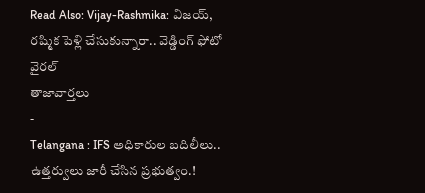Read Also: Vijay-Rashmika: విజయ్, రష్మిక పెళ్లి చేసుకున్నారా.. వెడ్డింగ్ ఫోటో వైరల్
తాజావార్తలు
-
Telangana : IFS అధికారుల బదిలీలు.. ఉత్తర్వులు జారీ చేసిన ప్రభుత్వం.!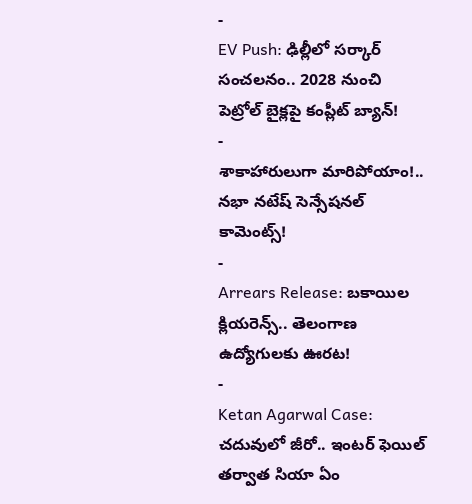-
EV Push: ఢిల్లీలో సర్కార్ సంచలనం.. 2028 నుంచి పెట్రోల్ బైక్లపై కంప్లీట్ బ్యాన్!
-
శాకాహారులుగా మారిపోయాం!.. నభా నటేష్ సెన్సేషనల్ కామెంట్స్!
-
Arrears Release: బకాయిల క్లియరెన్స్.. తెలంగాణ ఉద్యోగులకు ఊరట!
-
Ketan Agarwal Case: చదువులో జీరో.. ఇంటర్ ఫెయిల్ తర్వాత సియా ఏం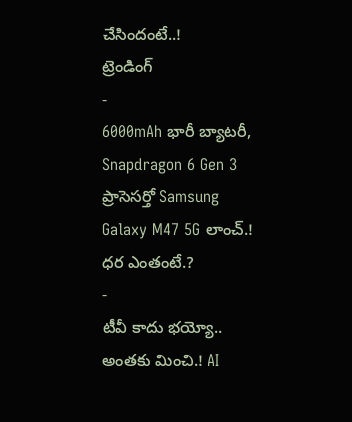చేసిందంటే..!
ట్రెండింగ్
-
6000mAh భారీ బ్యాటరీ, Snapdragon 6 Gen 3 ప్రాసెసర్తో Samsung Galaxy M47 5G లాంచ్.! ధర ఎంతంటే.?
-
టీవీ కాదు భయ్యో.. అంతకు మించి.! AI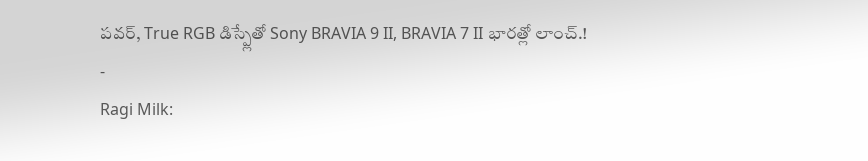పవర్, True RGB డిస్ప్లేతో Sony BRAVIA 9 II, BRAVIA 7 II భారత్లో లాంచ్.!
-
Ragi Milk: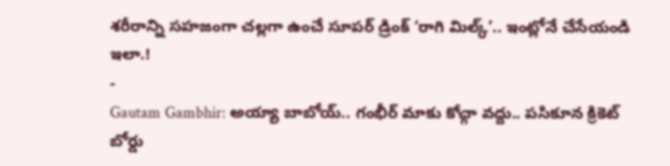శరీరాన్ని సహజంగా చల్లగా ఉంచే సూపర్ డ్రింక్ ‘రాగి మిల్క్’.. ఇంట్లోనే చేసేయండి ఇలా.!
-
Gautam Gambhir: అయ్యా బాబోయ్.. గంభీర్ మాకు కోచ్గా వద్దు.. పసికూన క్రికెట్ బోర్డు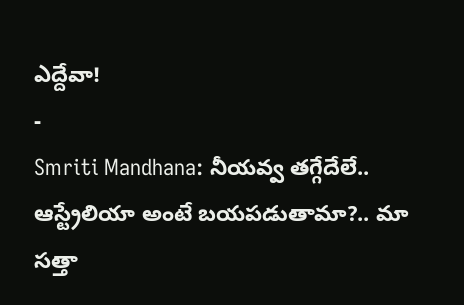ఎద్దేవా!
-
Smriti Mandhana: నీయవ్వ తగ్గేదేలే.. ఆస్ట్రేలియా అంటే బయపడుతామా?.. మా సత్తా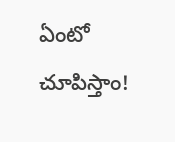ఏంటో చూపిస్తాం!